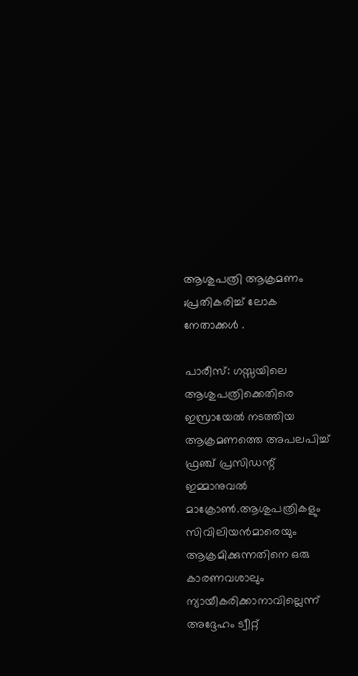ആശുപത്രി ആക്രമണം ;പ്രതികരിച്ച് ലോക നേതാക്കൾ .

പാരീസ്: ഗസ്സയിലെ ആശുപത്രിക്കെതിരെ ഇസ്രായേല്‍ നടത്തിയ ആക്രമണത്തെ അപലപിച്ച്‌ ഫ്രഞ്ച് പ്രസിഡന്റ് ഇമ്മാനുവല്‍ മാക്രോണ്‍.ആശുപത്രികളും സിവിലിയൻമാരെയും ആക്രമിക്കുന്നതിനെ ഒരു കാരണവശാലും ന്യായീകരിക്കാനാവില്ലെന്ന് അദ്ദേഹം ട്വീറ്റ്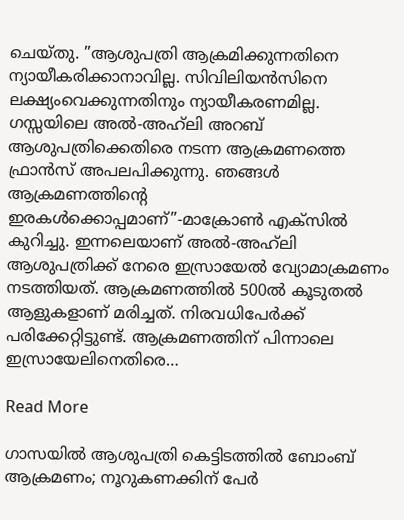ചെയ്തു. ”ആശുപത്രി ആക്രമിക്കുന്നതിനെ ന്യായീകരിക്കാനാവില്ല. സിവിലിയൻസിനെ ലക്ഷ്യംവെക്കുന്നതിനും ന്യായീകരണമില്ല. ഗസ്സയിലെ അല്‍-അഹ്‌ലി അറബ് ആശുപത്രിക്കെതിരെ നടന്ന ആക്രമണത്തെ ഫ്രാൻസ് അപലപിക്കുന്നു. ഞങ്ങള്‍ ആക്രമണത്തിന്റെ ഇരകള്‍ക്കൊപ്പമാണ്”-മാക്രോണ്‍ എക്‌സില്‍ കുറിച്ചു. ഇന്നലെയാണ് അല്‍-അഹ്‌ലി ആശുപത്രിക്ക് നേരെ ഇസ്രായേല്‍ വ്യോമാക്രമണം നടത്തിയത്. ആക്രമണത്തില്‍ 500ല്‍ കൂടുതല്‍ ആളുകളാണ് മരിച്ചത്. നിരവധിപേര്‍ക്ക് പരിക്കേറ്റിട്ടുണ്ട്. ആക്രമണത്തിന് പിന്നാലെ ഇസ്രായേലിനെതിരെ…

Read More

ഗാസയിൽ ആശുപത്രി കെട്ടിടത്തിൽ ബോംബ് ആക്രമണം; നൂറുകണക്കിന് പേർ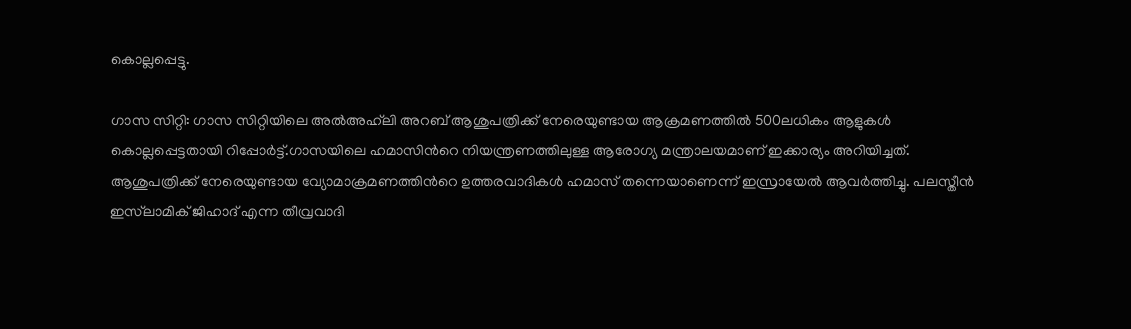കൊല്ലപ്പെട്ടു.

ഗാസ സിറ്റി: ഗാസ സിറ്റിയിലെ അല്‍അഹ്‌ലി അറബ് ആശുപത്രിക്ക് നേരെയുണ്ടായ ആക്രമണത്തില്‍ 500ലധികം ആളുകള്‍ കൊല്ലപ്പെട്ടതായി റിപ്പോര്‍ട്ട്.ഗാസയിലെ ഹമാസിന്‍റെ നിയന്ത്രണത്തിലുള്ള ആരോഗ്യ മന്ത്രാലയമാണ് ഇക്കാര്യം അറിയിച്ചത്. ആശുപത്രിക്ക് നേരെയുണ്ടായ വ്യോമാക്രമണത്തിന്‍റെ ഉത്തരവാദികള്‍ ഹമാസ് തന്നെയാണെന്ന് ഇസ്രായേല്‍ ആവര്‍ത്തിച്ചു. പലസ്തീൻ ഇസ്‌ലാമിക് ജിഹാദ് എന്ന തീവ്രവാദി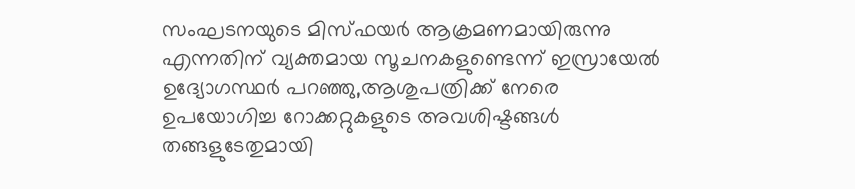സംഘടനയുടെ മിസ്‌ഫയർ ആക്രമണമായിരുന്നു എന്നതിന് വ്യക്തമായ സൂചനകളുണ്ടെന്ന് ഇസ്രായേൽ ഉദ്യോഗസ്ഥർ പറഞ്ഞു,ആശുപത്രിക്ക് നേരെ ഉപയോഗിച്ച റോക്കറ്റുകളുടെ അവശിഷ്ടങ്ങള്‍ തങ്ങളുടേതുമായി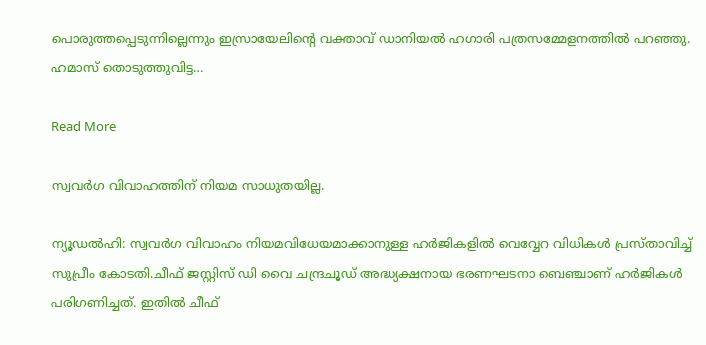പൊരുത്തപ്പെടുന്നില്ലെന്നും ഇസ്രായേലിന്‍റെ വക്താവ് ഡാനിയല്‍ ഹഗാരി പത്രസമ്മേളനത്തില്‍ പറഞ്ഞു. ഹമാസ് തൊടുത്തുവിട്ട…

Read More

സ്വവര്‍ഗ വിവാഹത്തിന് നിയമ സാധുതയില്ല.

ന്യൂഡല്‍ഹി: സ്വവര്‍ഗ വിവാഹം നിയമവിധേയമാക്കാനുള്ള ഹര്‍ജികളില്‍ വെവ്വേറ വിധികള്‍ പ്രസ്താവിച്ച്‌ സുപ്രീം കോടതി.ചീഫ് ജസ്റ്റിസ് ഡി വൈ ചന്ദ്രചൂഡ് അദ്ധ്യക്ഷനായ ഭരണഘടനാ ബെഞ്ചാണ് ഹര്‍ജികള്‍ പരിഗണിച്ചത്. ഇതില്‍ ചീഫ്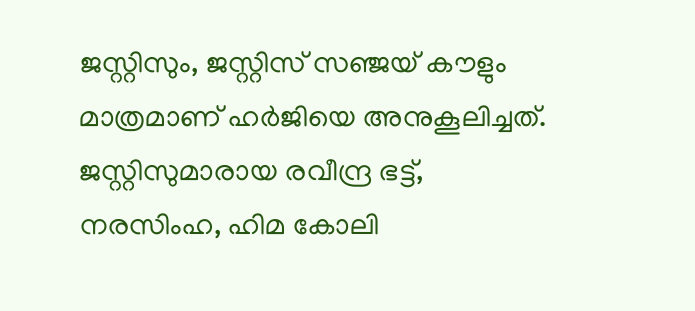ജസ്റ്റിസും, ജസ്റ്റിസ് സഞ്ജയ് കൗളും മാത്രമാണ് ഹര്‍ജിയെ അനുകൂലിച്ചത്. ജസ്റ്റിസുമാരായ രവീന്ദ്ര ഭട്ട്, നരസിംഹ, ഹിമ കോലി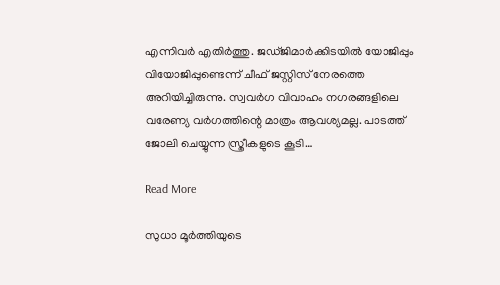എന്നിവര്‍ എതിര്‍ത്തു. ജഡ്ജിമാര്‍ക്കിടയില്‍ യോജിപ്പും വിയോജിപ്പുണ്ടെന്ന് ചീഫ് ജസ്റ്റിസ് നേരത്തെ അറിയിച്ചിരുന്നു. സ്വവര്‍ഗ വിവാഹം നഗരങ്ങളിലെ വരേണ്യ വര്‍ഗത്തിന്റെ മാത്രം ആവശ്യമല്ല. പാടത്ത് ജോലി ചെയ്യുന്ന സ്ത്രീകളുടെ കൂടി…

Read More

സുധാ മൂര്‍ത്തിയുടെ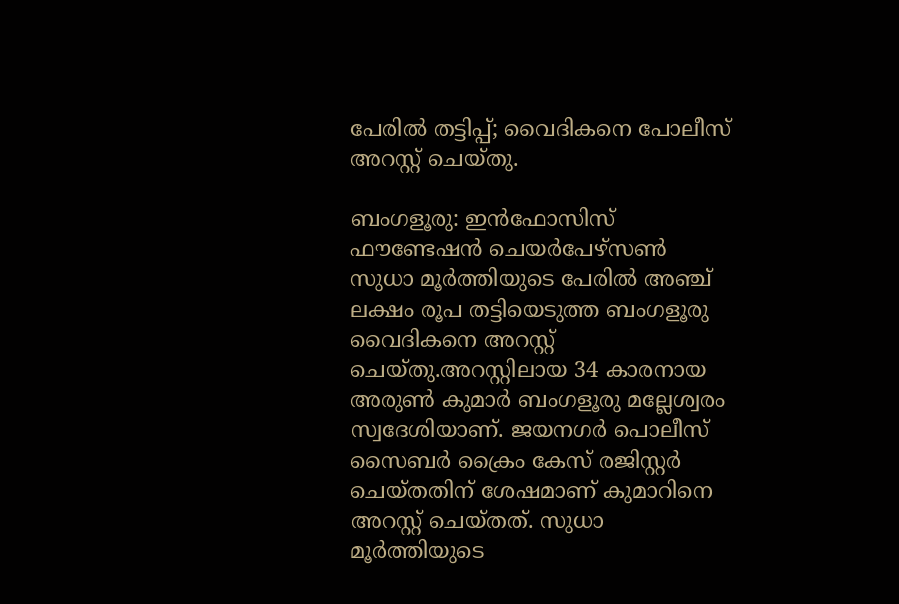പേരില്‍ തട്ടിപ്പ്; വൈദികനെ പോലീസ് അറസ്റ്റ് ചെയ്തു.

ബംഗളൂരു: ഇൻഫോസിസ് ഫൗണ്ടേഷൻ ചെയര്‍പേഴ്സണ്‍ സുധാ മൂര്‍ത്തിയുടെ പേരില്‍ അഞ്ച് ലക്ഷം രൂപ തട്ടിയെടുത്ത ബംഗളൂരു വൈദികനെ അറസ്റ്റ് ചെയ്തു.അറസ്റ്റിലായ 34 കാരനായ അരുണ്‍ കുമാര്‍ ബംഗളൂരു മല്ലേശ്വരം സ്വദേശിയാണ്. ജയനഗര്‍ പൊലീസ് സൈബര്‍ ക്രൈം കേസ് രജിസ്റ്റര്‍ ചെയ്തതിന് ശേഷമാണ് കുമാറിനെ അറസ്റ്റ് ചെയ്തത്. സുധാ മൂര്‍ത്തിയുടെ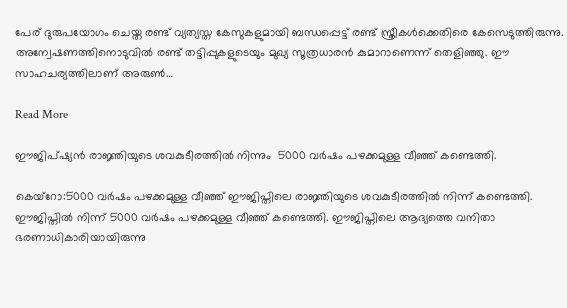പേര് ദുരുപയോഗം ചെയ്ത രണ്ട് വ്യത്യസ്ത കേസുകളുമായി ബന്ധപ്പെട്ട് രണ്ട് സ്ത്രീകള്‍ക്കെതിരെ കേസെടുത്തിരുന്നു. അന്വേഷണത്തിനൊടുവില്‍ രണ്ട് തട്ടിപ്പുകളുടെയും മുഖ്യ സൂത്രധാരൻ കുമാറാണെന്ന് തെളിഞ്ഞു. ഈ സാഹചര്യത്തിലാണ് അരുണ്‍…

Read More

ഈജിപ്ഷ്യൻ രാജ്ഞിയുടെ ശവകുടീരത്തിൽ നിന്നും  5000 വർഷം പഴക്കമുള്ള വീഞ്ഞ് കണ്ടെത്തി.

കെയ്റോ:5000 വര്‍ഷം പഴക്കമുള്ള വീഞ്ഞ് ഈജിപ്തിലെ രാജ്ഞിയുടെ ശവകുടീരത്തില്‍ നിന്ന് കണ്ടെത്തി. ഈജിപ്തില്‍ നിന്ന് 5000 വര്‍ഷം പഴക്കമുള്ള വീഞ്ഞ് കണ്ടെത്തി. ഈജിപ്തിലെ ആദ്യത്തെ വനിതാ ഭരണാധികാരിയായിരുന്നു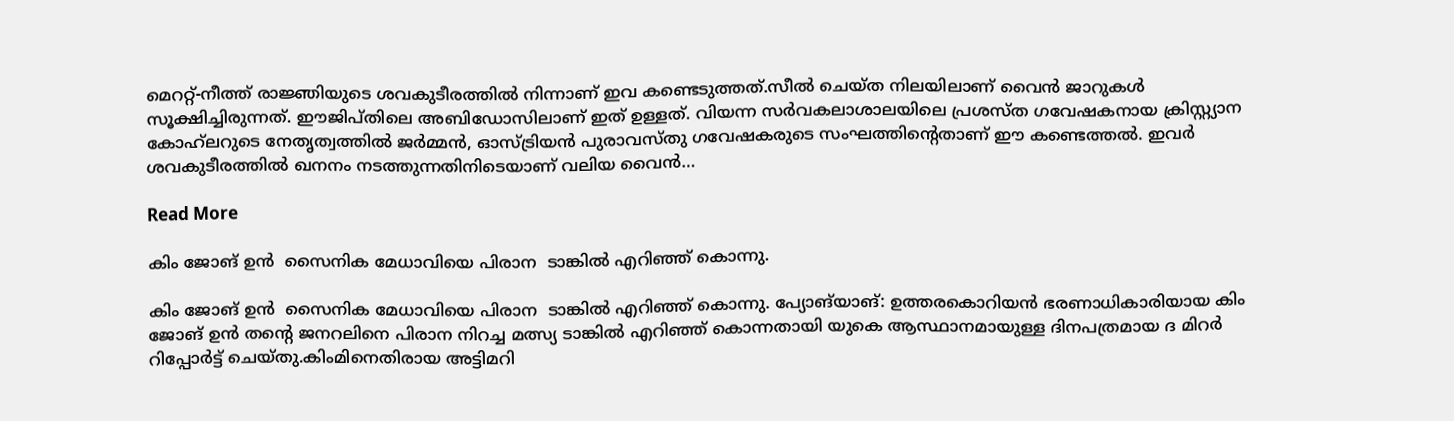മെററ്റ്-നീത്ത് രാജ്ഞിയുടെ ശവകുടീരത്തില്‍ നിന്നാണ് ഇവ കണ്ടെടുത്തത്.സീല്‍ ചെയ്ത നിലയിലാണ് വൈൻ ജാറുകള്‍ സൂക്ഷിച്ചിരുന്നത്. ഈജിപ്തിലെ അബിഡോസിലാണ് ഇത് ഉള്ളത്. വിയന്ന സര്‍വകലാശാലയിലെ പ്രശസ്ത ഗവേഷകനായ ക്രിസ്റ്റ്യാന കോഹ്‌ലറുടെ നേതൃത്വത്തില്‍ ജര്‍മ്മൻ, ഓസ്ട്രിയൻ പുരാവസ്തു ഗവേഷകരുടെ സംഘത്തിന്റെതാണ് ഈ കണ്ടെത്തല്‍. ഇവര്‍ ശവകുടീരത്തില്‍ ഖനനം നടത്തുന്നതിനിടെയാണ് വലിയ വൈൻ…

Read More

കിം ജോങ് ഉന്‍  സൈനിക മേധാവിയെ പിരാന  ടാങ്കില്‍ എറിഞ്ഞ് കൊന്നു.

കിം ജോങ് ഉന്‍  സൈനിക മേധാവിയെ പിരാന  ടാങ്കില്‍ എറിഞ്ഞ് കൊന്നു. പ്യോങ്‌യാങ്: ഉത്തരകൊറിയന്‍ ഭരണാധികാരിയായ കിം ജോങ് ഉന്‍ തന്റെ ജനറലിനെ പിരാന നിറച്ച മത്സ്യ ടാങ്കില്‍ എറിഞ്ഞ് കൊന്നതായി യുകെ ആസ്ഥാനമായുള്ള ദിനപത്രമായ ദ മിറര്‍ റിപ്പോര്‍ട്ട് ചെയ്തു.കിംമിനെതിരായ അട്ടിമറി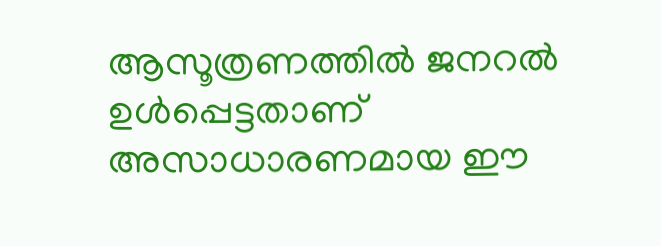ആസൂത്രണത്തില്‍ ജനറല്‍ ഉള്‍പ്പെട്ടതാണ് അസാധാരണമായ ഈ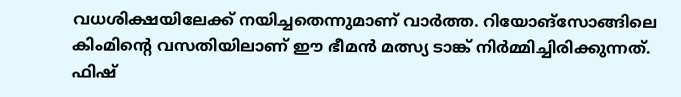വധശിക്ഷയിലേക്ക് നയിച്ചതെന്നുമാണ് വാര്‍ത്ത. റിയോങ്‌സോങ്ങിലെ കിംമിന്റെ വസതിയിലാണ് ഈ ഭീമന്‍ മത്സ്യ ടാങ്ക് നിര്‍മ്മിച്ചിരിക്കുന്നത്. ഫിഷ്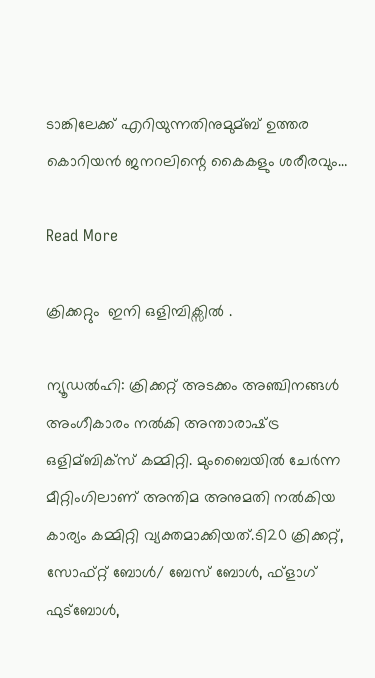ടാങ്കിലേക്ക് എറിയുന്നതിനുമുമ്ബ് ഉത്തര കൊറിയന്‍ ജനറലിന്റെ കൈകളും ശരീരവും…

Read More

ക്രിക്കറ്റും  ഇനി ഒളിമ്പിക്സിൽ .

ന്യൂഡൽഹി: ക്രിക്കറ്റ് അടക്കം അഞ്ചിനങ്ങള്‍ അംഗീകാരം നല്‍കി അന്താരാഷ്‌ട്ര ഒളിമ്ബിക്‌സ് കമ്മിറ്റി. മുംബൈയില്‍ ചേര്‍ന്ന മീറ്റിംഗിലാണ് അന്തിമ അനുമതി നല്‍കിയ കാര്യം കമ്മിറ്റി വ്യക്തമാക്കിയത്.ടി20 ക്രിക്കറ്റ്, സോഫ്റ്റ് ബോള്‍/ ബേസ് ബോള്‍, ഫ്‌ളാഗ് ഫുട്‌ബോള്‍,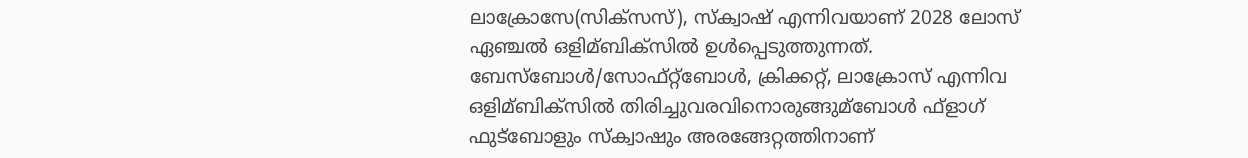ലാക്രോസേ(സിക്‌സസ്), സ്‌ക്വാഷ് എന്നിവയാണ് 2028 ലോസ് ഏഞ്ചല്‍ ഒളിമ്ബിക്‌സില്‍ ഉള്‍പ്പെടുത്തുന്നത്. ബേസ്‌ബോള്‍/സോഫ്റ്റ്‌ബോള്‍, ക്രിക്കറ്റ്, ലാക്രോസ് എന്നിവ ഒളിമ്ബിക്‌സില്‍ തിരിച്ചുവരവിനൊരുങ്ങുമ്ബോള്‍ ഫ്‌ളാഗ് ഫുട്‌ബോളും സ്‌ക്വാഷും അരങ്ങേറ്റത്തിനാണ്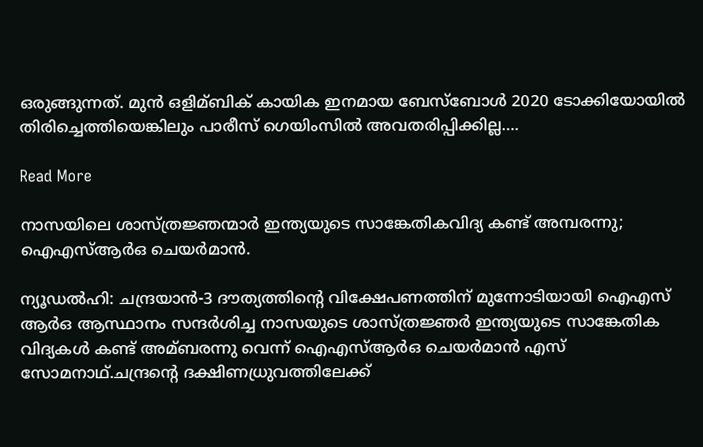ഒരുങ്ങുന്നത്. മുന്‍ ഒളിമ്ബിക് കായിക ഇനമായ ബേസ്‌ബോള്‍ 2020 ടോക്കിയോയില്‍ തിരിച്ചെത്തിയെങ്കിലും പാരീസ് ഗെയിംസില്‍ അവതരിപ്പിക്കില്ല….

Read More

നാസയിലെ ശാസ്ത്രജ്ഞന്മാർ ഇന്ത്യയുടെ സാങ്കേതികവിദ്യ കണ്ട് അമ്പരന്നു; ഐഎസ്ആർഒ ചെയർമാൻ.

ന്യൂഡല്‍ഹി: ചന്ദ്രയാന്‍-3 ദൗത്യത്തിന്റെ വിക്ഷേപണത്തിന് മുന്നോടിയായി ഐഎസ് ആര്‍ഒ ആസ്ഥാനം സന്ദര്‍ശിച്ച നാസയുടെ ശാസ്ത്രജ്ഞര്‍ ഇന്ത്യയുടെ സാങ്കേതിക വിദ്യകള്‍ കണ്ട് അമ്ബരന്നു വെന്ന് ഐഎസ്‌ആര്‍ഒ ചെയര്‍മാന്‍ എസ് സോമനാഥ്.ചന്ദ്രന്റെ ദക്ഷിണധ്രുവത്തിലേക്ക്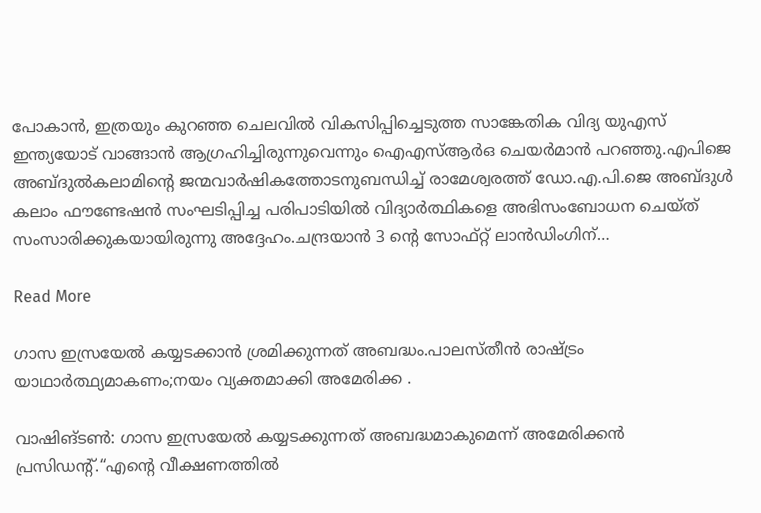പോകാന്‍, ഇത്രയും കുറഞ്ഞ ചെലവില്‍ വികസിപ്പിച്ചെടുത്ത സാങ്കേതിക വിദ്യ യുഎസ് ഇന്ത്യയോട് വാങ്ങാന്‍ ആഗ്രഹിച്ചിരുന്നുവെന്നും ഐഎസ്‌ആര്‍ഒ ചെയര്‍മാന്‍ പറഞ്ഞു.എപിജെ അബ്ദുല്‍കലാമിന്റെ ജന്മവാര്‍ഷികത്തോടനുബന്ധിച്ച്‌ രാമേശ്വരത്ത് ഡോ.എ.പി.ജെ അബ്ദുള്‍ കലാം ഫൗണ്ടേഷന്‍ സംഘടിപ്പിച്ച പരിപാടിയില്‍ വിദ്യാര്‍ത്ഥികളെ അഭിസംബോധന ചെയ്ത് സംസാരിക്കുകയായിരുന്നു അദ്ദേഹം.ചന്ദ്രയാന്‍ 3 ന്റെ സോഫ്റ്റ് ലാന്‍ഡിംഗിന്…

Read More

ഗാസ ഇസ്രയേൽ കയ്യടക്കാൻ ശ്രമിക്കുന്നത് അബദ്ധം.പാലസ്തീൻ രാഷ്ട്രം യാഥാർത്ഥ്യമാകണം;നയം വ്യക്തമാക്കി അമേരിക്ക .

വാഷിങ്ടണ്‍: ഗാസ ഇസ്രയേല്‍ കയ്യടക്കുന്നത് അബദ്ധമാകുമെന്ന് അമേരിക്കൻ പ്രസിഡന്റ്.“എന്റെ വീക്ഷണത്തിൽ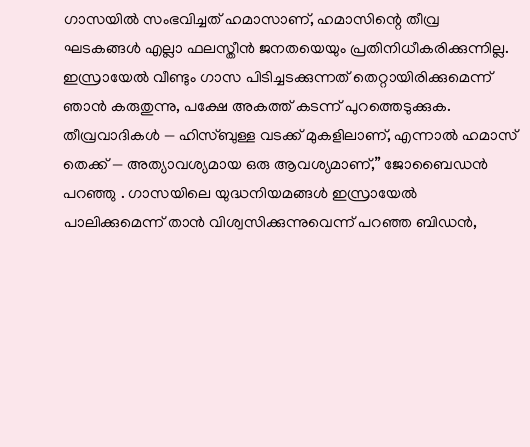ഗാസയിൽ സംഭവിച്ചത് ഹമാസാണ്, ഹമാസിന്റെ തീവ്ര ഘടകങ്ങൾ എല്ലാ ഫലസ്തീൻ ജനതയെയും പ്രതിനിധീകരിക്കുന്നില്ല. ഇസ്രായേൽ വീണ്ടും ഗാസ പിടിച്ചടക്കുന്നത് തെറ്റായിരിക്കുമെന്ന് ഞാൻ കരുതുന്നു, പക്ഷേ അകത്ത് കടന്ന് പുറത്തെടുക്കുക. തീവ്രവാദികൾ — ഹിസ്ബുള്ള വടക്ക് മുകളിലാണ്, എന്നാൽ ഹമാസ് തെക്ക് — അത്യാവശ്യമായ ഒരു ആവശ്യമാണ്,” ജോബൈഡൻ പറഞ്ഞു . ഗാസയിലെ യുദ്ധനിയമങ്ങൾ ഇസ്രായേൽ പാലിക്കുമെന്ന് താൻ വിശ്വസിക്കുന്നുവെന്ന് പറഞ്ഞ ബിഡൻ,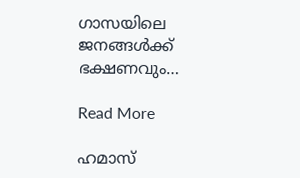ഗാസയിലെ ജനങ്ങൾക്ക് ഭക്ഷണവും…

Read More

ഹമാസ്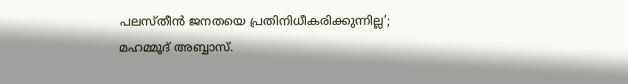പലസ്തീന്‍ ജനതയെ പ്രതിനിധീകരിക്കുന്നില്ല’; മഹമ്മൂദ് അബ്ബാസ്.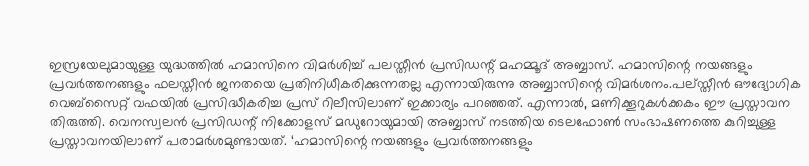ഇസ്രയേലുമായുള്ള യുദ്ധത്തില്‍ ഹമാസിനെ വിമര്‍ശിച്ച്‌ പലസ്തീന്‍ പ്രസിഡന്റ് മഹമ്മൂദ് അബ്ബാസ്. ഹമാസിന്റെ നയങ്ങളും പ്രവര്‍ത്തനങ്ങളും ഫലസ്തീന്‍ ജനതയെ പ്രതിനിധീകരിക്കുന്നതല്ല എന്നായിരുന്നു അബ്ബാസിന്റെ വിമര്‍ശനം.പല്‌സ്തീന്‍ ഔദ്യോഗിക വെബ്‌സൈറ്റ് വഫയില്‍ പ്രസിദ്ധീകരിച്ച പ്രസ് റിലീസിലാണ് ഇക്കാര്യം പറഞ്ഞത്. എന്നാല്‍, മണിക്കൂറുകള്‍ക്കകം ഈ പ്രസ്താവന തിരുത്തി. വെനസ്വലന്‍ പ്രസിഡന്റ് നിക്കോളസ് മഡുറോയുമായി അബ്ബാസ് നടത്തിയ ടെലഫോണ്‍ സംഭാഷണത്തെ കുറിച്ചുള്ള പ്രസ്താവനയിലാണ് പരാമര്‍ശമുണ്ടായത്. ‘ഹമാസിന്റെ നയങ്ങളും പ്രവര്‍ത്തനങ്ങളും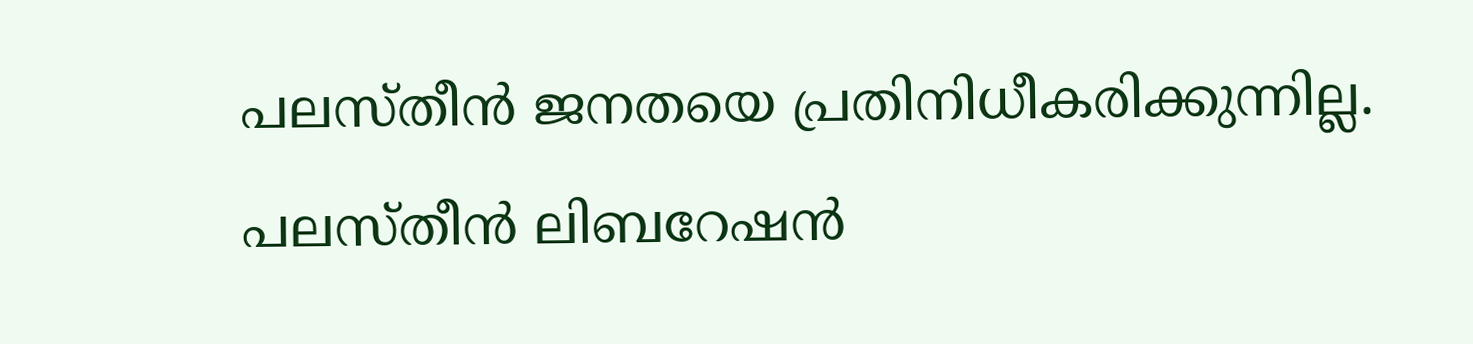പലസ്തീന്‍ ജനതയെ പ്രതിനിധീകരിക്കുന്നില്ല. പലസ്തീന്‍ ലിബറേഷന്‍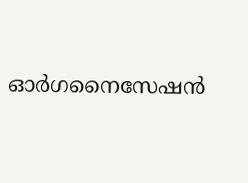ഓര്‍ഗനൈസേഷന്‍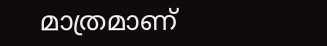മാത്രമാണ്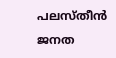പലസ്തീന്‍ ജനത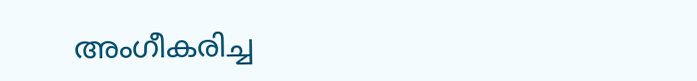അംഗീകരിച്ച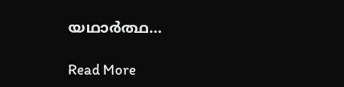യഥാര്‍ത്ഥ…

Read More